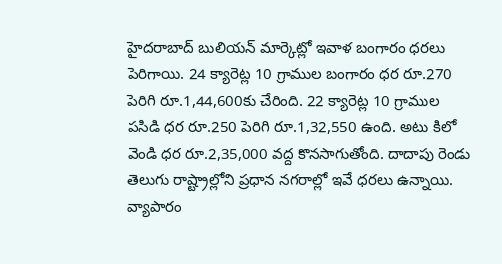హైదరాబాద్ బులియన్ మార్కెట్లో ఇవాళ బంగారం ధరలు పెరిగాయి. 24 క్యారెట్ల 10 గ్రాముల బంగారం ధర రూ.270 పెరిగి రూ.1,44,600కు చేరింది. 22 క్యారెట్ల 10 గ్రాముల పసిడి ధర రూ.250 పెరిగి రూ.1,32,550 ఉంది. అటు కిలో వెండి ధర రూ.2,35,000 వద్ద కొనసాగుతోంది. దాదాపు రెండు తెలుగు రాష్ట్రాల్లోని ప్రధాన నగరాల్లో ఇవే ధరలు ఉన్నాయి.
వ్యాపారం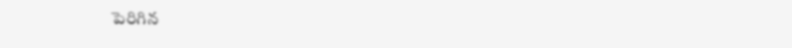పెరిగిన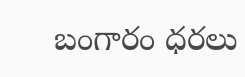బంగారం ధరలు